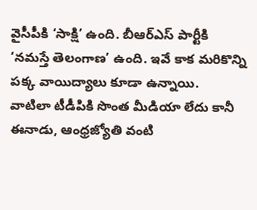వైసీపీకి ‘సాక్షి’ ఉంది. బీఆర్ఎస్ పార్టీకి ‘నమస్తే తెలంగాణ’ ఉంది. ఇవే కాక మరికొన్ని పక్క వాయిద్యాలు కూడా ఉన్నాయి.
వాటిలా టీడీపికి సొంత మీడియా లేదు కానీ ఈనాడు, ఆంధ్రజ్యోతి వంటి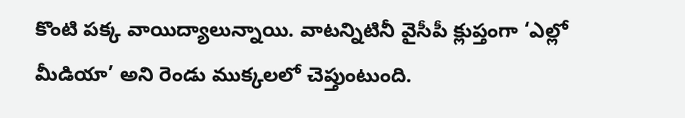కొంటి పక్క వాయిద్యాలున్నాయి. వాటన్నిటినీ వైసీపీ క్లుప్తంగా ‘ఎల్లో మీడియా’ అని రెండు ముక్కలలో చెప్తుంటుంది.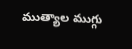ముత్యాల ముగ్గు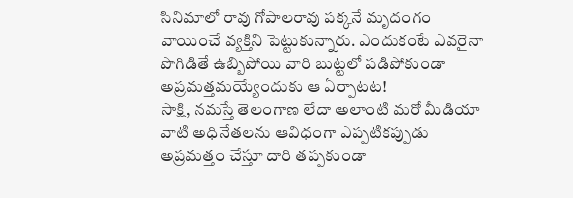సినిమాలో రావు గోపాలరావు పక్కనే మృదంగం వాయించే వ్యక్తిని పెట్టుకున్నారు. ఎందుకంటే ఎవరైనా పొగిడితే ఉబ్బిపోయి వారి బుట్టలో పడిపోకుండా అప్రమత్తమయ్యేందుకు ఆ ఏర్పాటట!
సాక్షి, నమస్తే తెలంగాణ లేదా అలాంటి మరో మీడియా వాటి అధినేతలను ఆవిధంగా ఎప్పటికప్పుడు అప్రమత్తం చేస్తూ దారి తప్పకుండా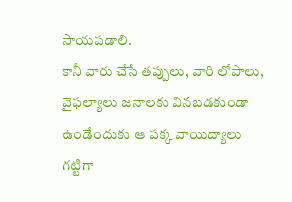సాయపడాలి.
కానీ వారు చేసే తప్పులు, వారి లోపాలు, వైఫల్యాలు జనాలకు వినబడకుండా ఉండేందుకు ఆ పక్క వాయిద్యాలు గట్టిగా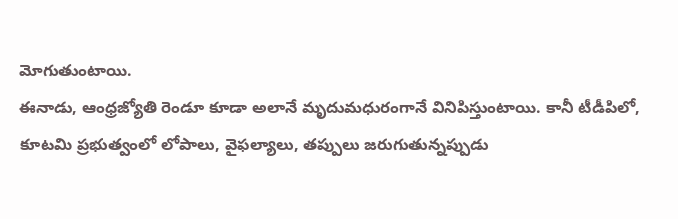మోగుతుంటాయి.
ఈనాడు, ఆంధ్రజ్యోతి రెండూ కూడా అలానే మృదుమధురంగానే వినిపిస్తుంటాయి. కానీ టీడీపిలో, కూటమి ప్రభుత్వంలో లోపాలు, వైఫల్యాలు, తప్పులు జరుగుతున్నప్పుడు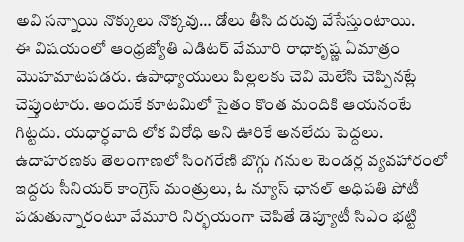అవి సన్నాయి నొక్కులు నొక్కవు… డోలు తీసి దరువు వేసేస్తుంటాయి.
ఈ విషయంలో ఆంధ్రజ్యోతి ఎడిటర్ వేమూరి రాధాకృష్ణ ఏమాత్రం మొహమాటపడరు. ఉపాధ్యాయులు పిల్లలకు చెవి మెలేసి చెప్పినట్లే చెప్తుంటారు. అందుకే కూటమిలో సైతం కొంత మందికి ఆయనంటే గిట్టదు. యధార్ధవాది లోక విరోధి అని ఊరికే అనలేదు పెద్దలు.
ఉదాహరణకు తెలంగాణలో సింగరేణి బొగ్గు గనుల టెండర్ల వ్యవహారంలో ఇద్దరు సీనియర్ కాంగ్రెస్ మంత్రులు, ఓ న్యూస్ ఛానల్ అధిపతి పోటీ పడుతున్నారంటూ వేమూరి నిర్భయంగా చెపితే డెప్యూటీ సిఎం భట్టి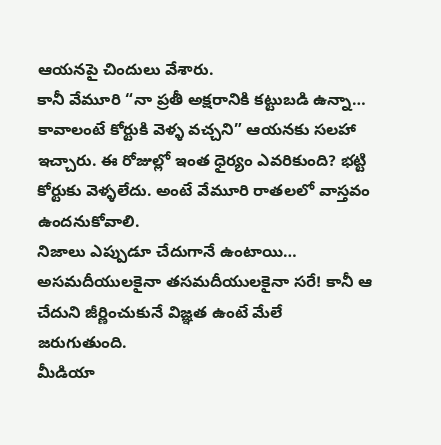ఆయనపై చిందులు వేశారు.
కానీ వేమూరి “నా ప్రతీ అక్షరానికి కట్టుబడి ఉన్నా… కావాలంటే కోర్టుకి వెళ్ళ వచ్చని” ఆయనకు సలహా ఇచ్చారు. ఈ రోజుల్లో ఇంత ధైర్యం ఎవరికుంది? భట్టి కోర్టుకు వెళ్ళలేదు. అంటే వేమూరి రాతలలో వాస్తవం ఉందనుకోవాలి.
నిజాలు ఎప్పుడూ చేదుగానే ఉంటాయి… అసమదీయులకైనా తసమదీయులకైనా సరే! కానీ ఆ చేదుని జీర్ణించుకునే విజ్ఞత ఉంటే మేలే జరుగుతుంది.
మీడియా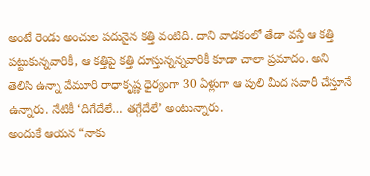అంటే రెండు అంచుల పదునైన కత్తి వంటిది. దాని వాడకంలో తేడా వస్తే ఆ కత్తి పట్టుకున్నవారికీ, ఆ కత్తిపై కత్తి దూస్తున్నన్నవారికీ కూడా చాలా ప్రమాదం. అని తెలిసి ఉన్నా వేమూరి రాధాకృష్ణ ధైర్యంగా 30 ఏళ్లుగా ఆ పులి మీద సవారీ చేస్తూనే ఉన్నారు. నేటికీ ‘దిగేదేలే… తగ్గేదేలే’ అంటున్నారు.
అందుకే ఆయన “నాకు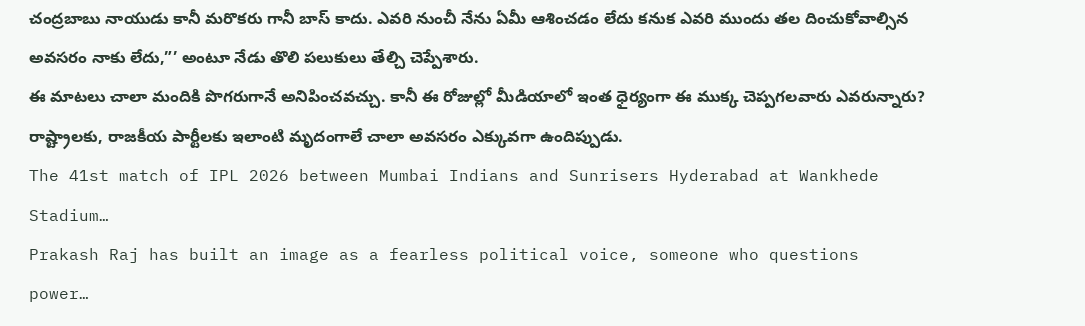చంద్రబాబు నాయుడు కానీ మరొకరు గానీ బాస్ కాదు. ఎవరి నుంచీ నేను ఏమీ ఆశించడం లేదు కనుక ఎవరి ముందు తల దించుకోవాల్సిన అవసరం నాకు లేదు,”’ అంటూ నేడు తొలి పలుకులు తేల్చి చెప్పేశారు.
ఈ మాటలు చాలా మందికి పొగరుగానే అనిపించవచ్చు. కానీ ఈ రోజుల్లో మీడియాలో ఇంత ధైర్యంగా ఈ ముక్క చెప్పగలవారు ఎవరున్నారు? రాష్ట్రాలకు, రాజకీయ పార్టీలకు ఇలాంటి మృదంగాలే చాలా అవసరం ఎక్కువగా ఉందిప్పుడు.
The 41st match of IPL 2026 between Mumbai Indians and Sunrisers Hyderabad at Wankhede Stadium…
Prakash Raj has built an image as a fearless political voice, someone who questions power…